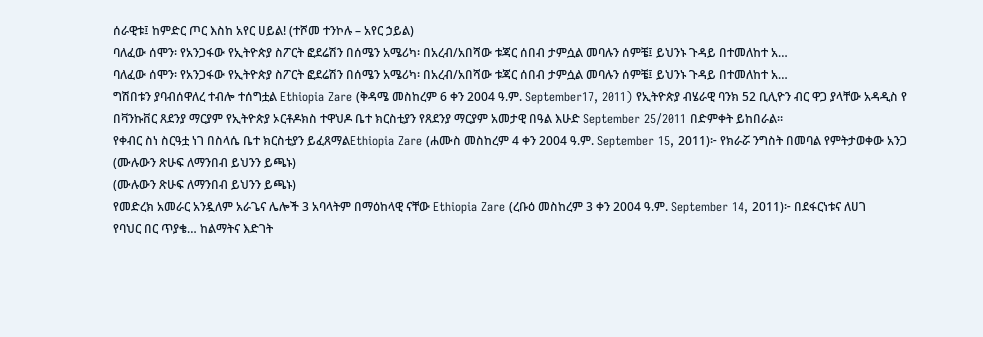ሰራዊቱ፤ ከምድር ጦር እስከ አየር ሀይል! (ተሾመ ተንኮሉ – አየር ኃይል)
ባለፈው ሰሞን፡ የአንጋፋው የኢትዮጵያ ስፖርት ፎደሬሽን በሰሜን አሜሪካ፡ በአረብ/አበሻው ቱጃር ሰበብ ታምሷል መባሉን ሰምቼ፤ ይህንኑ ጉዳይ በተመለከተ አ…
ባለፈው ሰሞን፡ የአንጋፋው የኢትዮጵያ ስፖርት ፎደሬሽን በሰሜን አሜሪካ፡ በአረብ/አበሻው ቱጃር ሰበብ ታምሷል መባሉን ሰምቼ፤ ይህንኑ ጉዳይ በተመለከተ አ…
ግሽበቱን ያባብሰዋለረ ተብሎ ተሰግቷል Ethiopia Zare (ቅዳሜ መስከረም 6 ቀን 2004 ዓ.ም. September17, 2011) የኢትዮጵያ ብሄራዊ ባንክ 52 ቢሊዮን ብር ዋጋ ያላቸው አዳዲስ የ
በቫንኩቨር ጸደንያ ማርያም የኢትዮጵያ ኦርቶዶክስ ተዋህዶ ቤተ ክርስቲያን የጸደንያ ማርያም አመታዊ በዓል እሁድ September 25/2011 በድምቀት ይከበራል።
የቀብር ስነ ስርዓቷ ነገ በስላሴ ቤተ ክርስቲያን ይፈጸማልEthiopia Zare (ሐሙስ መስከረም 4 ቀን 2004 ዓ.ም. September 15, 2011)፦ የክራሯ ንግስት በመባል የምትታወቀው አንጋ
(ሙሉውን ጽሁፍ ለማንበብ ይህንን ይጫኑ)
(ሙሉውን ጽሁፍ ለማንበብ ይህንን ይጫኑ)
የመድረክ አመራር አንዷለም አራጌና ሌሎች 3 አባላትም በማዕከላዊ ናቸው Ethiopia Zare (ረቡዕ መስከረም 3 ቀን 2004 ዓ.ም. September 14, 2011)፦ በደፋርነቱና ለሀገ
የባህር በር ጥያቄ… ከልማትና እድገት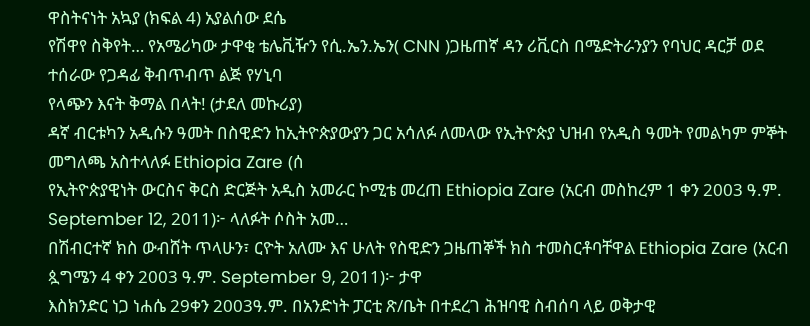ዋስትናነት አኳያ (ክፍል 4) አያልሰው ደሴ
የሽዋየ ስቅየት… የአሜሪካው ታዋቂ ቴሌቪዥን የሲ.ኤን.ኤን( CNN )ጋዜጠኛ ዳን ሪቪርስ በሜድትራንያን የባህር ዳርቻ ወደ ተሰራው የጋዳፊ ቅብጥብጥ ልጅ የሃኒባ
የላጭን እናት ቅማል በላት! (ታደለ መኩሪያ)
ዳኛ ብርቱካን አዲሱን ዓመት በስዊድን ከኢትዮጵያውያን ጋር አሳለፉ ለመላው የኢትዮጵያ ህዝብ የአዲስ ዓመት የመልካም ምኞት መግለጫ አስተላለፉ Ethiopia Zare (ሰ
የኢትዮጵያዊነት ውርስና ቅርስ ድርጅት አዲስ አመራር ኮሚቴ መረጠ Ethiopia Zare (አርብ መስከረም 1 ቀን 2003 ዓ.ም. September 12, 2011)፦ ላለፉት ሶስት አመ…
በሽብርተኛ ክስ ውብሸት ጥላሁን፣ ርዮት አለሙ እና ሁለት የስዊድን ጋዜጠኞች ክስ ተመስርቶባቸዋል Ethiopia Zare (አርብ ጷግሜን 4 ቀን 2003 ዓ.ም. September 9, 2011)፦ ታዋ
እስክንድር ነጋ ነሐሴ 29ቀን 2003ዓ.ም. በአንድነት ፓርቲ ጽ/ቤት በተደረገ ሕዝባዊ ስብሰባ ላይ ወቅታዊ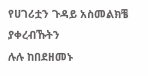የሀገሪቷን ጉዳይ አስመልክቼ ያቀረብኹትን
ሉሉ ከበደዘመኑ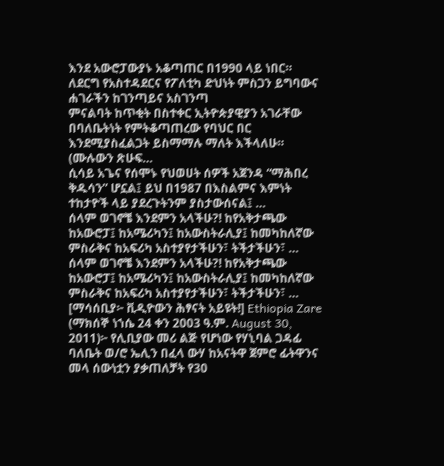እንደ አውሮፓውያኑ አቆጣጠር በ1990 ላይ ነበር። ለደርግ የአስተዳደርና የፖለቲካ ድህነት ምስጋን ይግባውና ሐገራችን ከገንጣይና አስገንጣ
ምናልባት ከጥቂት በስተቀር ኢትዮጵያዊያን አገራቸው በባለቤትነት የምትቆጣጠረው የባህር በር እንደሚያስፈልጋት ይስማማሉ ማለት እችላለሁ። (ሙሉውን ጽሁፍ…
ሲሳይ አጌና የሰሞኑ የህወሀት ሰዎች አጀንዳ “ማሕበረ ቅዱሳን” ሆኗል፤ ይህ በ1987 በእስልምና እምነት ተከታዮች ላይ ያደረጉትንም ያስታውሰናል፤ …
ሰላም ወገኖቼ እንደምን አላችሁ?! ከየአቅታጫው ከአውሮፓ፤ ከአሜሪካን፤ ከአውስትራሊያ፤ ከመካከለኛው ምስራቅና ከአፍሪካ አስተያየታችሁን፣ ትችታችሁን፣ …
ሰላም ወገኖቼ እንደምን አላችሁ?! ከየአቅታጫው ከአውሮፓ፤ ከአሜሪካን፤ ከአውስትራሊያ፤ ከመካከለኛው ምስራቅና ከአፍሪካ አስተያየታችሁን፣ ትችታችሁን፣ …
[ማሳሰቢያ፦ ቪዲዮውን ሕፃናት አይዩት!] Ethiopia Zare (ማክሰኞ ነኀሴ 24 ቀን 2003 ዓ.ም. August 30, 2011)፦ የሊቢያው መሪ ልጅ የሆነው የሃኒባል ጋዳፊ ባለቤት ወ/ሮ ኤሊን በፈላ ውሃ ከአናትዋ ጀምሮ ፊትዋንና መላ ሰውነቷን ያቃጠለቻት የ30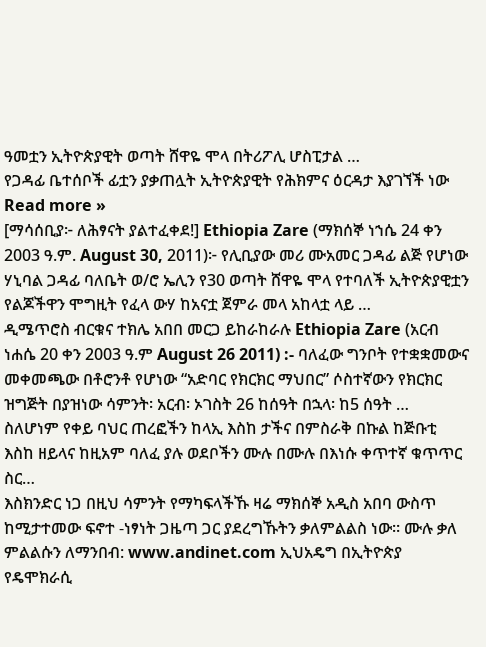ዓመቷን ኢትዮጵያዊት ወጣት ሸዋዬ ሞላ በትሪፖሊ ሆስፒታል …
የጋዳፊ ቤተሰቦች ፊቷን ያቃጠሏት ኢትዮጵያዊት የሕክምና ዕርዳታ እያገኘች ነው Read more »
[ማሳሰቢያ፦ ለሕፃናት ያልተፈቀደ!] Ethiopia Zare (ማክሰኞ ነኀሴ 24 ቀን 2003 ዓ.ም. August 30, 2011)፦ የሊቢያው መሪ ሙአመር ጋዳፊ ልጅ የሆነው ሃኒባል ጋዳፊ ባለቤት ወ/ሮ ኤሊን የ30 ወጣት ሸዋዬ ሞላ የተባለች ኢትዮጵያዊቷን የልጆችዋን ሞግዚት የፈላ ውሃ ከአናቷ ጀምራ መላ አከላቷ ላይ …
ዲሜጥሮስ ብርቁና ተክሌ አበበ መርጋ ይከራከራሉ Ethiopia Zare (አርብ ነሐሴ 20 ቀን 2003 ዓ.ም August 26 2011) :- ባለፈው ግንቦት የተቋቋመውና መቀመጫው በቶሮንቶ የሆነው “አድባር የክርክር ማህበር” ሶስተኛውን የክርክር ዝግጅት በያዝነው ሳምንት፡ አርብ፡ ኦገስት 26 ከሰዓት በኋላ፡ ከ5 ሰዓት …
ስለሆነም የቀይ ባህር ጠረፎችን ከላኢ እስከ ታችና በምስራቅ በኩል ከጅቡቲ እስከ ዘይላና ከዚአም ባለፈ ያሉ ወደቦችን ሙሉ በሙሉ በእነሱ ቀጥተኛ ቁጥጥር ስር…
እስክንድር ነጋ በዚህ ሳምንት የማካፍላችኹ ዛሬ ማክሰኞ አዲስ አበባ ውስጥ ከሚታተመው ፍኖተ -ነፃነት ጋዜጣ ጋር ያደረግኹትን ቃለምልልስ ነው። ሙሉ ቃለ ምልልሱን ለማንበብ: www.andinet.com ኢህአዴግ በኢትዮጵያ የዴሞክራሲ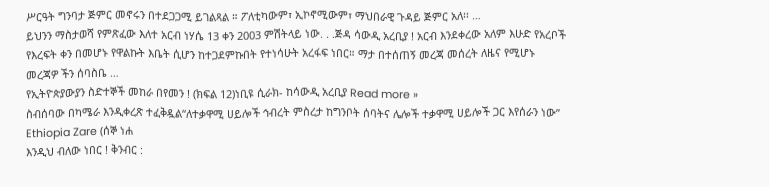ሥርዓት ግንባታ ጅምር መኖሩን በተደጋጋሚ ይገልጻል ። ፖለቲካውም፣ ኢኮኖሚውም፣ ማህበራዊ ጉዳይ ጅምር አለ፡፡ …
ይህንን ማስታወሻ የምጽፈው እለተ አርብ ነሃሴ 13 ቀን 2003 ምሽትላይ ነው. . .ጅዳ ሳውዲ አረቢያ ! አርብ እንደቀረው አለም እሁድ የአረቦች የእረፍት ቀን በመሆኑ የዋልኩት እቤት ሲሆን ከተጋደምኩበት የተነሳሁት አረፋፍ ነበር። ማታ በተሰጠኝ መረጃ መሰረት ለዜና የሚሆኑ መረጃዎ ችን ሰባስቤ …
የኢትዮጵያውያን ስድተኞች መከራ በየመን ! (ክፍል 12)ነቢዩ ሲራክ- ከሳውዲ አረቢያ Read more »
ስብሰባው በካሜራ እንዲቀረጽ ተፈቅዷል“ለተቃዋሚ ሀይሎች ኅብረት ምስረታ ከግንቦት ሰባትና ሌሎች ተቃዋሚ ሀይሎች ጋር እየሰራን ነው” Ethiopia Zare (ሰኞ ነሐ
እንዲህ ብለው ነበር ! ቅንብር :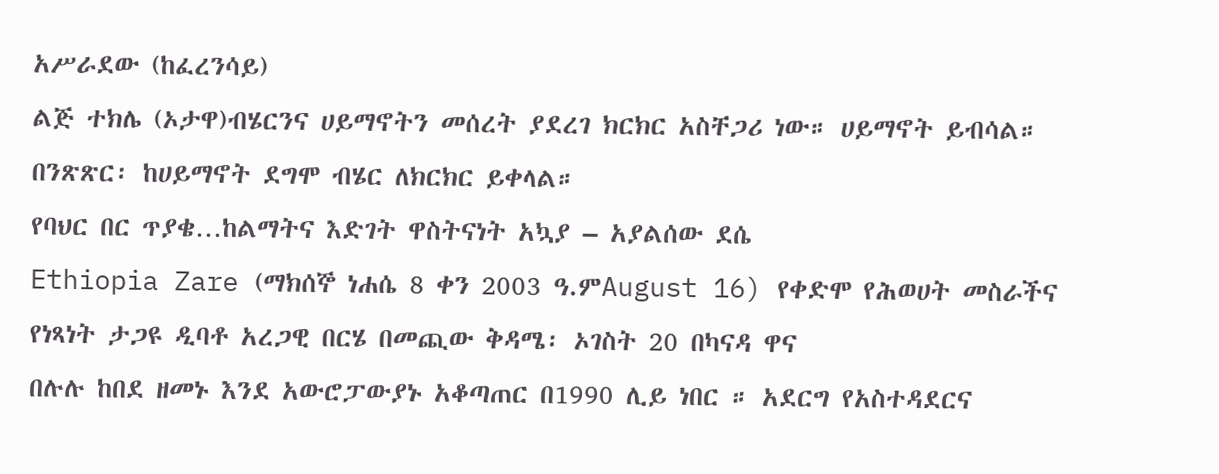አሥራደው (ከፈረንሳይ)
ልጅ ተክሌ (ኦታዋ)ብሄርንና ሀይማኖትን መሰረት ያደረገ ክርክር አስቸጋሪ ነው። ሀይማኖት ይብሳል። በንጽጽር፡ ከሀይማኖት ደግሞ ብሄር ለክርክር ይቀላል።
የባህር በር ጥያቄ…ከልማትና እድገት ዋስትናነት አኳያ – አያልሰው ደሴ
Ethiopia Zare (ማክሰኞ ነሐሴ 8 ቀን 2003 ዓ.ምAugust 16) የቀድሞ የሕወሀት መስራችና የነጻነት ታጋዩ ዲባቶ አረጋዊ በርሄ በመጪው ቅዳሜ፡ ኦገስት 20 በካናዳ ዋና
በሉሉ ከበደ ዘመኑ እንደ አውሮፓውያኑ አቆጣጠር በ1990 ሊይ ነበር ። አደርግ የአስተዳደርና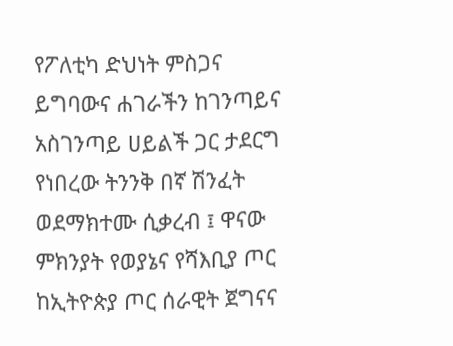የፖለቲካ ድህነት ምስጋና ይግባውና ሐገራችን ከገንጣይና አስገንጣይ ሀይልች ጋር ታደርግ የነበረው ትንንቅ በኛ ሽንፈት ወደማክተሙ ሲቃረብ ፤ ዋናው ምክንያት የወያኔና የሻእቢያ ጦር ከኢትዮጵያ ጦር ሰራዊት ጀግናና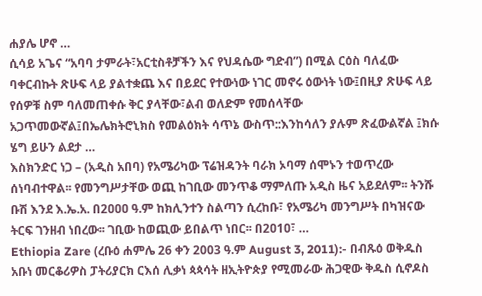ሐያሌ ሆኖ …
ሲሳይ አጌና “አባባ ታምራት፣አርቲስቶቻችን እና የህዳሴው ግድብ”) በሚል ርዕስ ባለፈው ባቀርብኩት ጽሁፍ ላይ ያልተቋጨ እና በይደር የተውነው ነገር መኖሩ ዕውነት ነው፤በዚያ ጽሁፍ ላይ የሰዎቹ ስም ባለመጠቀሱ ቅር ያላቸው፣ልብ ወለድም የመሰላቸው አጋጥመውኛል፤በኤሌክትሮኒክስ የመልዕክት ሳጥኔ ውስጥ::እንከሳለን ያሉም ጽፈውልኛል ፤ክሱ ሄግ ይሁን ልደታ …
እስክንድር ነጋ – (አዲስ አበባ) የአሜሪካው ፕሬዝዳንት ባራክ ኦባማ ሰሞኑን ተወጥረው ሰነባብተዋል፡፡ የመንግሥታቸው ወጪ ከገቢው መንጥቆ ማምለጡ አዲስ ዜና አይደለም፡፡ ትንሹ ቡሽ እንደ እ.ኤ.አ. በ2ዐዐዐ ዓ.ም ከክሊንተን ስልጣን ሲረከቡ፣ የአሜሪካ መንግሥት በካዝናው ትርፍ ገንዘብ ነበረው፡፡ ገቢው ከወጪው ይበልጥ ነበር፡፡ በ2ዐ1ዐ፣ …
Ethiopia Zare (ረቡዕ ሐምሌ 26 ቀን 2003 ዓ.ም August 3, 2011):- በብጹዕ ወቅዱስ አቡነ መርቆሪዎስ ፓትሪያርክ ርእሰ ሊቃነ ጳጳሳት ዘኢትዮጵያ የሚመራው ሕጋዊው ቅዱስ ሲኖዶስ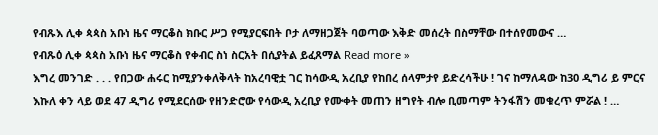የብጹእ ሊቀ ጳጳስ አቡነ ዜና ማርቆስ ክቡር ሥጋ የሚያርፍበት ቦታ ለማዘጋጀት ባወጣው እቅድ መሰረት በስማቸው በተሰየመውና …
የብጹዕ ሊቀ ጳጳስ አቡነ ዜና ማርቆስ የቀብር ስነ ስርአት በሲያትል ይፈጸማል Read more »
እግረ መንገድ . . . የበጋው ሐሩር ከሚያንቀለቅላት ከአረባዊቷ ገር ከሳውዲ አረቢያ የከበረ ሰላምታየ ይድረሳችሁ ! ገና ከማለዳው ከ30 ዲግሪ ይ ምርና እኩለ ቀን ላይ ወደ 47 ዲግሪ የሚደርሰው የዘንድሮው የሳውዲ አረቢያ የሙቀት መጠን ዘግየት ብሎ ቢመጣም ትንፋሽን መቁረጥ ምሯል ! …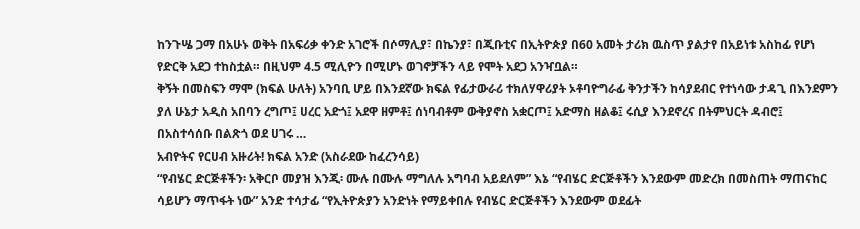ከንጉሤ ጋማ በአሁኑ ወቅት በአፍሪቃ ቀንድ አገሮች በሶማሊያ፣ በኬንያ፣ በጂቡቲና በኢትዮጵያ በ60 አመት ታሪክ ዉስጥ ያልታየ በአይነቱ አስከፊ የሆነ የድርቅ አደጋ ተከስቷል። በዚህም 4.5 ሚሊዮን በሚሆኑ ወገኖቻችን ላይ የሞት አደጋ አንዣቧል።
ቅኝት በመስፍን ማሞ (ክፍል ሁለት) አንባቢ ሆይ በእንደኛው ክፍል የፊታውራሪ ተክለሃዋሪያት ኦቶባዮግራፊ ቅንታችን ከሳያደብር የተነሳው ታዳጊ በእንደምን ያለ ሁኔታ አዲስ አበባን ረግጦ፤ ሀረር አድጎ፤ አደዋ ዘምቶ፤ ሰነባብቶም ውቅያኖስ አቋርጦ፤ አድማስ ዘልቆ፤ ሩሲያ እንደኖረና በትምህርት ዳብሮ፤ በአስተሳሰቡ በልጽጎ ወደ ሀገሩ …
አብዮትና የርሀብ አዙሪት! ክፍል አንድ (አስራደው ከፈረንሳይ)
“የብሄር ድርጅቶችን፡ አቅርቦ መያዝ እንጂ፡ ሙሉ በሙሉ ማግለሉ አግባብ አይደለም” እኔ “የብሄር ድርጅቶችን እንደውም መድረክ በመስጠት ማጠናከር ሳይሆን ማጥፋት ነው” አንድ ተሳታፊ “የኢትዮጵያን አንድነት የማይቀበሉ የብሄር ድርጅቶችን እንደውም ወደፊት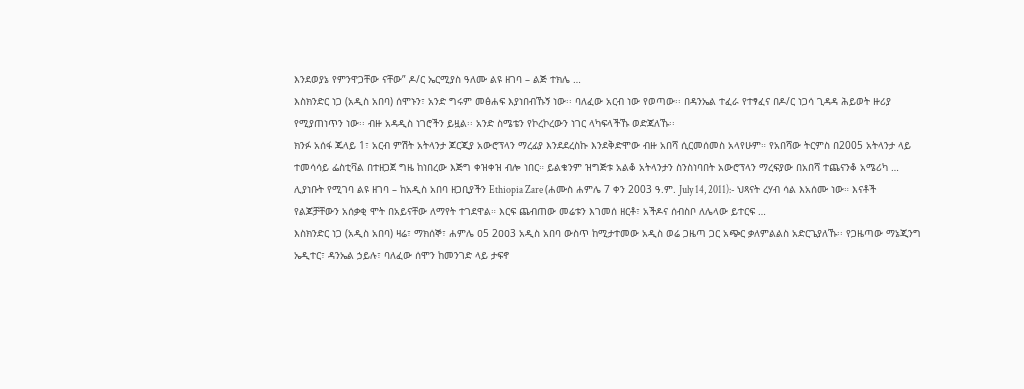እንደወያኔ የምንዋጋቸው ናቸው” ዶ/ር ኤርሚያስ ዓለሙ ልዩ ዘገባ – ልጅ ተክሌ …
እስክንድር ነጋ (አዲስ አበባ) ሰሞኑን፣ አንድ ግሩም መፅሐፍ እያነበብኹኝ ነው፡፡ ባለፈው አርብ ነው የወጣው፡፡ በዳንኤል ተፈራ የተፃፈና በዶ/ር ነጋሳ ጊዳዳ ሕይወት ዙሪያ የሚያጠነጥን ነው፡፡ ብዙ አዳዲስ ነገሮችን ይዟል፡፡ አንድ ስሜቴን የኮረኮረውን ነገር ላካፍላችኹ ወድጃለኹ፡፡
ክንፉ አሰፋ ጁላይ 1፣ አርብ ምሽት አትላንታ ጆርጂያ አውሮፕላን ማረፊያ እንደደረስኩ እንደቅድሞው ብዙ አበሻ ሲርመሰመስ አላየሁም። የአበሻው ትርምስ በ2005 አትላንታ ላይ ተመሳሳይ ፌስቲቫል በተዘጋጀ ግዜ ከነበረው እጅግ ቀዝቀዝ ብሎ ነበር። ይልቁንም ዝግጅቱ አልቆ አትላንታን ስንስነባበት አውሮፕላን ማረፍያው በአበሻ ተጨናንቆ አሜሪካ …
ሊያነቡት የሚገባ ልዩ ዘገባ – ከአዲስ አበባ ዘጋቢያችን Ethiopia Zare (ሐሙስ ሐምሌ 7 ቀን 2003 ዓ.ም. July 14, 2011):- ህጻናት ረሃብ ሳል እአሰሙ ነው። እናቶች የልጆቻቸውን አሰቃቂ ሞት በአይናቸው ለማየት ተገደዋል። እርፍ ጨብጠው መሬቱን እገመሰ ዘርቶ፣ አችዶና ሰብስቦ ለሌላው ይተርፍ …
እስክንድር ነጋ (አዲስ አበባ) ዛሬ፣ ማክሰኞ፣ ሐምሌ ዐ5 2ዐዐ3 አዲስ አበባ ውስጥ ከሚታተመው አዲስ ወሬ ጋዜጣ ጋር አጭር ቃለምልልስ አድርጌያለኹ፡፡ የጋዜጣው ማኔጂንግ ኤዲተር፣ ዳንኤል ኃይሉ፣ ባለፈው ሰሞን ከመንገድ ላይ ታፍኖ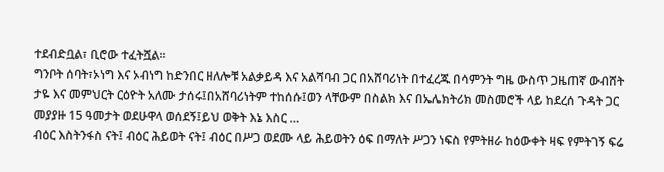ተደብድቧል፣ ቢሮው ተፈትሿል፡፡
ግንቦት ሰባት፣ኦነግ እና ኦብነግ ከድንበር ዘለሎቹ አልቃይዳ እና አልሻባብ ጋር በአሸባሪነት በተፈረጁ በሳምንት ግዜ ውስጥ ጋዜጠኛ ውብሸት ታዬ እና መምህርት ርዕዮት አለሙ ታሰሩ፤በአሸባሪነትም ተከሰሱ፤ወን ላቸውም በስልክ እና በኤሌክትሪክ መስመሮች ላይ ከደረሰ ጉዳት ጋር መያያዙ 15 ዓመታት ወደሁዋላ ወሰደኝ፤ይህ ወቅት እኔ እስር …
ብዕር እስትንፋስ ናት፤ ብዕር ሕይወት ናት፤ ብዕር በሥጋ ወደሙ ላይ ሕይወትን ዕፍ በማለት ሥጋን ነፍስ የምትዘራ ከዕውቀት ዛፍ የምትገኝ ፍሬ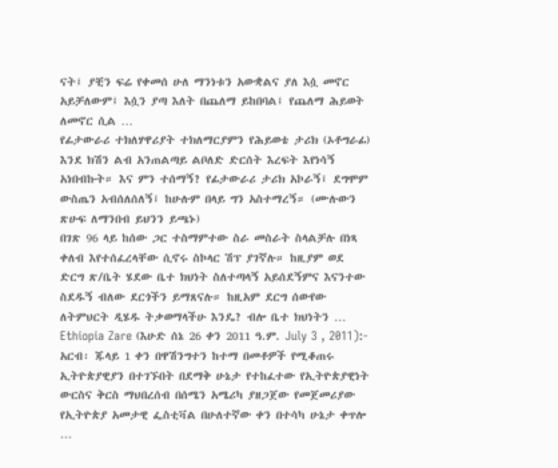ናት፤ ያቺን ፍሬ የቀመሰ ሁለ ማንነቱን አውቋልና ያለ እሷ መኖር አይቻለውም፤ እሷን ያጣ እለት በጨለማ ይከበባል፤ የጨለማ ሕይወት ለመኖር ሲል …
የፊታውራሪ ተክለሃዋሪያት ተክለማርያምን የሕይወቴ ታሪክ (ኦቶግራፊ) እንደ ክሽን ልብ አንጠልጣይ ልቦለድ ድርሰት እረፍት እየነሳኝ አነበብኩት። እና ምን ተሰማኝ? የፊታውራሪ ታሪክ አኮራኝ፤ ደግሞም ውስጤን አብሰለሰለኝ፤ ከሁሉም በላይ ግን አስተማረኝ። (ሙሉውን ጽሁፍ ለማንበብ ይህንን ይጫኑ)
በገጽ 96 ላይ ከሰው ጋር ተስማምተው ስራ መስራት ስላልቻሉ በነጻ ቀለብ እየተሰፈረላቸው ሲኖሩ ስኮላር ሽፕ ያገኛሉ። ከዚያም ወደ ድርግ ጽ/ቤት ሄደው ቤተ ክህነት ስለተጣላኝ አይሰደኝምና እናንተው ስደዱኝ ብለው ደርጎችን ይማጸናሉ። ከዚአም ደርግ ሰውየው ለትምህርት ዲሄዱ ትቃወማላችሁ እንዴ? ብሎ ቤተ ክህነትን …
Ethiopia Zare (እሁድ ሰኔ 26 ቀን 2011 ዓ.ም. July 3 , 2011):- አርብ፡ ጁላይ 1 ቀን በዋሽንግተን ከተማ በመቶዎች የሚቆጠሩ ኢትዮጵያዊያን በተገኙበት በደማቅ ሁኔታ የተከፈተው የኢትዮጵያዊነት ውርስና ቅርስ ማህበረሰብ በሰሜን አሜሪካ ያዘጋጀው የመጀመሪያው የኢትዮጵያ አመታዊ ፌስቲቫል በሁለተኛው ቀን በተሳካ ሁኔታ ቀጥሎ …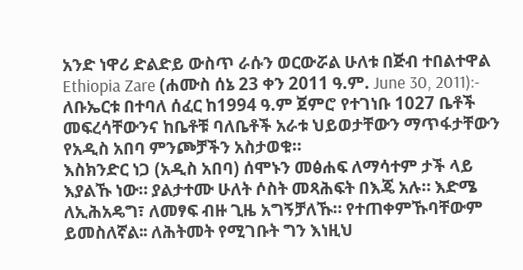አንድ ነዋሪ ድልድይ ውስጥ ራሱን ወርውሯል ሁለቱ በጅብ ተበልተዋል Ethiopia Zare (ሐሙስ ሰኔ 23 ቀን 2011 ዓ.ም. June 30, 2011):- ለቡኤርቱ በተባለ ሰፈር ከ1994 ዓ.ም ጀምሮ የተገነቡ 1027 ቤቶች መፍረሳቸውንና ከቤቶቹ ባለቤቶች አራቱ ህይወታቸውን ማጥፋታቸውን የአዲስ አበባ ምንጮቻችን አስታወቁ።
እስክንድር ነጋ (አዲስ አበባ) ሰሞኑን መፅሐፍ ለማሳተም ታች ላይ እያልኹ ነው። ያልታተሙ ሁለት ሶስት መጻሕፍት በእጄ አሉ። እድሜ ለኢሕአዴግ፣ ለመፃፍ ብዙ ጊዜ አግኝቻለኹ። የተጠቀምኹባቸውም ይመስለኛል፡፡ ለሕትመት የሚገቡት ግን እነዚህ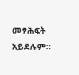መፃሕፍት አይደሉም።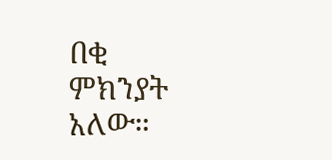በቂ ምክንያት አለው።